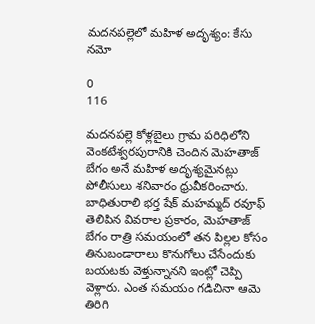మదనపల్లెలో మహిళ అదృశ్యం: కేసు నమో

0
116

మదనపల్లె కోళ్లబైలు గ్రామ పరిధిలోని వెంకటేశ్వరపురానికి చెందిన మెహతాజ్ బేగం అనే మహిళ అదృశ్యమైనట్లు పోలీసులు శనివారం ధ్రువీకరించారు. బాధితురాలి భర్త షేక్ మహమ్మద్ రవూఫ్ తెలిపిన వివరాల ప్రకారం, మెహతాజ్ బేగం రాత్రి సమయంలో తన పిల్లల కోసం తినుబండారాలు కొనుగోలు చేసేందుకు బయటకు వెళ్తున్నానని ఇంట్లో చెప్పి వెళ్లారు. ఎంత సమయం గడిచినా ఆమె తిరిగి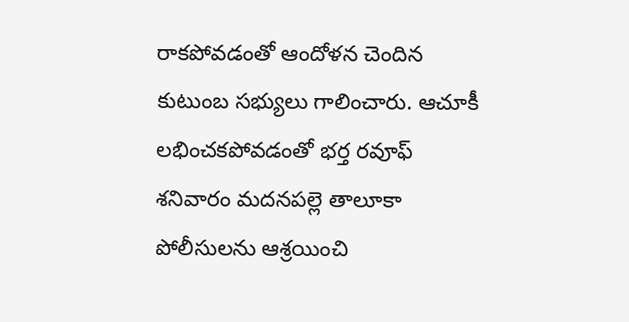రాకపోవడంతో ఆందోళన చెందిన కుటుంబ సభ్యులు గాలించారు. ఆచూకీ లభించకపోవడంతో భర్త రవూఫ్ శనివారం మదనపల్లె తాలూకా పోలీసులను ఆశ్రయించి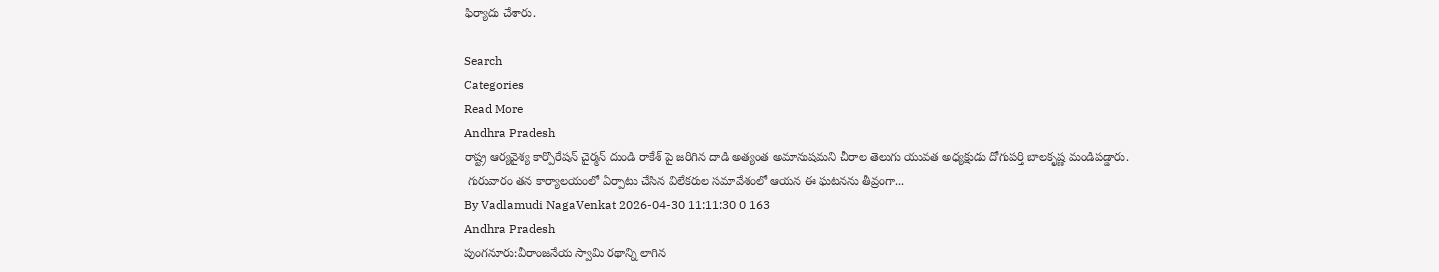ఫిర్యాదు చేశారు.

Search
Categories
Read More
Andhra Pradesh
రాష్ట్ర ఆర్యవైశ్య కార్పొరేషన్ చైర్మన్ దుండి రాకేశ్ పై జరిగిన దాడి అత్యంత అమానుషమని చీరాల తెలుగు యువత అధ్యక్షుడు దోగుపర్తి బాలకృష్ణ మండిపడ్డారు.
 గురువారం తన కార్యాలయంలో ఏర్పాటు చేసిన విలేకరుల సమావేశంలో ఆయన ఈ ఘటనను తీవ్రంగా...
By Vadlamudi NagaVenkat 2026-04-30 11:11:30 0 163
Andhra Pradesh
పుంగనూరు:వీరాంజనేయ స్వామి రథాన్ని లాగిన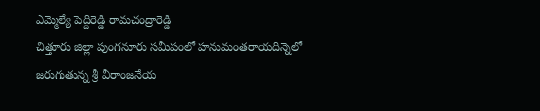ఎమ్మెల్యే పెద్దిరెడ్డి రామచంద్రారెడ్డి
చిత్తూరు జిల్లా పుంగనూరు సమీపంలో హనుమంతరాయదిన్నెలో జరుగుతున్న శ్రీ వీరాంజనేయ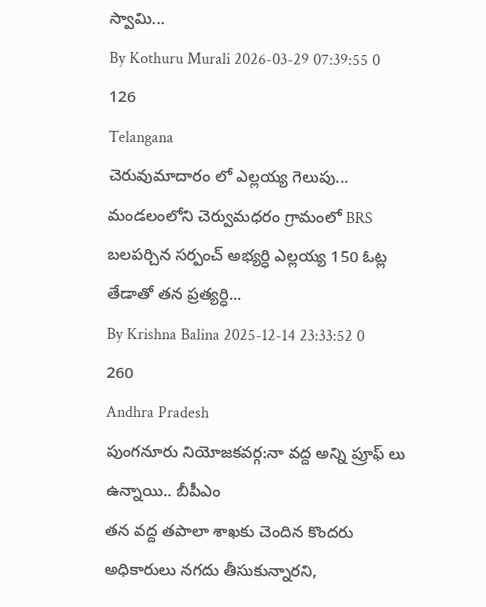స్వామి...
By Kothuru Murali 2026-03-29 07:39:55 0 126
Telangana
చెరువుమాదారం లో ఎల్లయ్య గెలుపు...
మండలంలోని చెర్వుమధరం గ్రామంలో BRS బలపర్చిన సర్పంచ్ అభ్యర్ధి ఎల్లయ్య 150 ఓట్ల తేడాతో తన ప్రత్యర్ధి...
By Krishna Balina 2025-12-14 23:33:52 0 260
Andhra Pradesh
పుంగనూరు నియోజకవర్గ:నా వద్ద అన్ని ప్రూఫ్ లు ఉన్నాయి.. బీపీఎం
తన వద్ద తపాలా శాఖకు చెందిన కొందరు అధికారులు నగదు తీసుకున్నారని,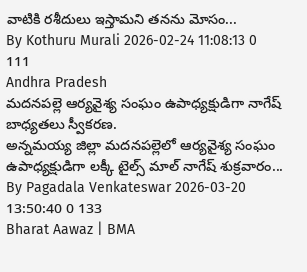వాటికి రశీదులు ఇస్తామని తనను మోసం...
By Kothuru Murali 2026-02-24 11:08:13 0 111
Andhra Pradesh
మదనపల్లె ఆర్యవైశ్య సంఘం ఉపాధ్యక్షుడిగా నాగేష్ బాధ్యతలు స్వీకరణ.
అన్నమయ్య జిల్లా మదనపల్లెలో ఆర్యవైశ్య సంఘం ఉపాధ్యక్షుడిగా లక్కీ టైల్స్ మాల్ నాగేష్ శుక్రవారం...
By Pagadala Venkateswar 2026-03-20 13:50:40 0 133
Bharat Aawaz | BMA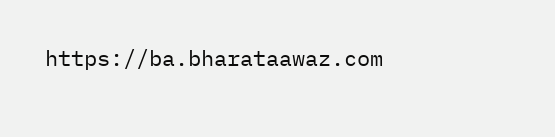https://ba.bharataawaz.com